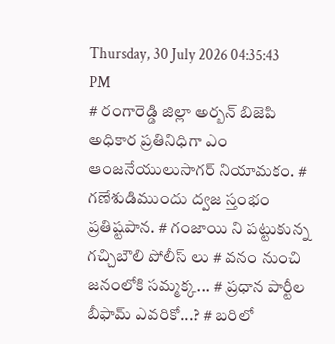Thursday, 30 July 2026 04:35:43 PM
# రంగారెడ్డి జిల్లా అర్బన్ బిజెపి అధికార ప్రతినిధిగా ఎం ఆంజనేయులుసాగర్ నియామకం. # గణేశుడిముందు ద్వజ స్తంభం ప్రతిష్టపాన. # గంజాయి ని పట్టుకున్న గచ్చిబౌలి పోలీస్ లు # వనం నుంచి జనంలోకి సమ్మక్క... # ప్రధాన పార్టీల బీఫామ్ ఎవరికో...? # బరిలో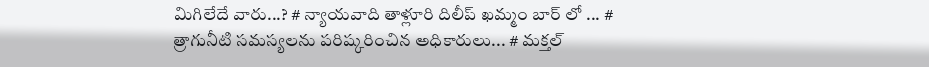మిగిలేదే వారు...? # న్యాయవాది తాళ్లూరి దిలీప్ ఖమ్మం బార్ లో ... # త్రాగునీటి సమస్యలను పరిష్కరించిన అధికారులు... # మక్తల్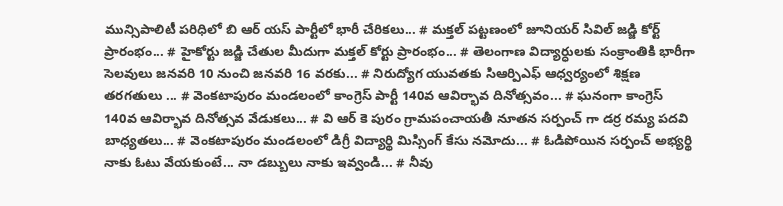మున్సిపాలిటీ పరిధిలో బి ఆర్ యస్ పార్టీలో భారీ చేరికలు... # మక్తల్ పట్టణంలో జూనియర్ సివిల్ జడ్జి కోర్ట్ ప్రారంభం... # హైకోర్టు జడ్జి చేతుల మీదుగా మక్తల్ కోర్టు ప్రారంభం... # తెలంగాణ విద్యార్ధులకు సంక్రాంతికి భారీగా సెలవులు జనవరి 10 నుంచి జనవరి 16 వరకు... # నిరుద్యోగ యువతకు సిఆర్పిఎఫ్ ఆధ్వర్యంలో శిక్షణ తరగతులు ... # వెంకటాపురం మండలంలో కాంగ్రెస్ పార్టీ 140వ ఆవిర్భావ దినోత్సవం... # ఘనంగా కాంగ్రెస్ 140వ ఆవిర్భావ దినోత్సవ వేడుకలు... # వి ఆర్ కె పురం గ్రామపంచాయతీ నూతన సర్పంచ్ గా డర్ర రమ్య పదవి బాధ్యతలు... # వెంకటాపురం మండలంలో డిగ్రీ విద్యార్థి మిస్సింగ్ కేసు నమోదు... # ఓడిపోయిన సర్పంచ్ అభ్యర్థి నాకు ఓటు వేయకుంటే... నా డబ్బులు నాకు ఇవ్వండి... # నీవు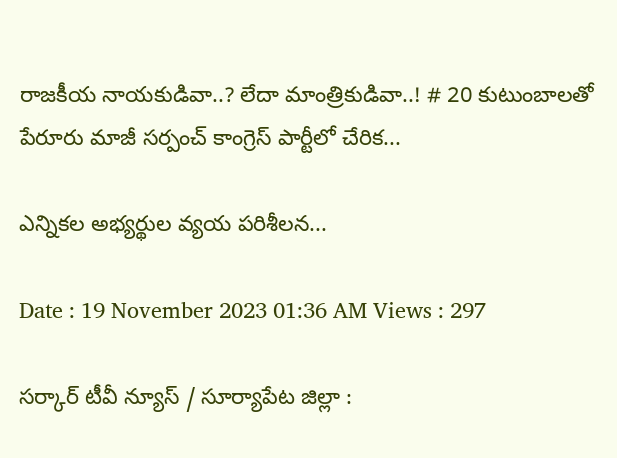రాజకీయ నాయకుడివా..? లేదా మాంత్రికుడివా..! # 20 కుటుంబాలతో పేరూరు మాజీ సర్పంచ్ కాంగ్రెస్ పార్టీలో చేరిక...

ఎన్నికల అభ్యర్థుల వ్యయ పరిశీలన...

Date : 19 November 2023 01:36 AM Views : 297

సర్కార్ టీవీ న్యూస్ / సూర్యాపేట జిల్లా :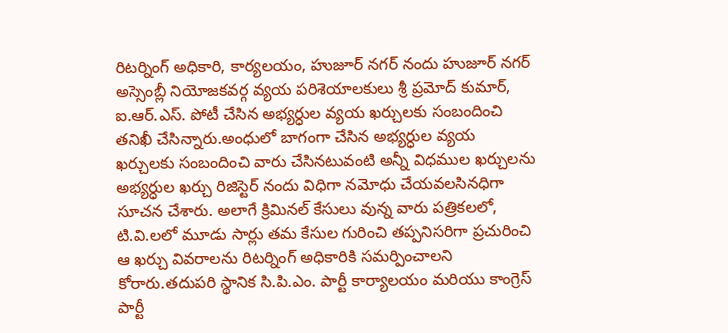రిటర్నింగ్ అధికారి, కార్యలయం, హుజూర్ నగర్ నందు హుజూర్ నగర్ అస్సెంబ్లీ నియోజకవర్గ వ్యయ పరిశెయాలకులు శ్రీ ప్రమోద్ కుమార్, ఐ.ఆర్.ఎస్. పోటీ చేసిన అభ్యర్ధుల వ్యయ ఖర్చులకు సంబందించి తనిఖీ చేసిన్నారు.అంధులో బాగంగా చేసిన అభ్యర్ధుల వ్యయ ఖర్చులకు సంబందించి వారు చేసినటువంటి అన్నీ విధముల ఖర్చులను అభ్యర్ధుల ఖర్చు రిజిస్టెర్ నందు విధిగా నమోధు చేయవలసినధిగా సూచన చేశారు. అలాగే క్రిమినల్ కేసులు వున్న వారు పత్రికలలో, టి.వి.లలో మూడు సార్లు తమ కేసుల గురించి తప్పనిసరిగా ప్రచురించి ఆ ఖర్చు వివరాలను రిటర్నింగ్ అధికారికి సమర్పించాలని కోరారు.తదుపరి స్థానిక సి.పి.ఎం. పార్టీ కార్యాలయం మరియు కాంగ్రెస్ పార్టీ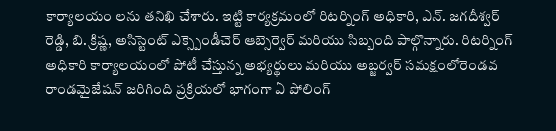కార్యాలయం లను తనిఖి చేశారు. ఇట్టి కార్యక్రమంలో రిటర్నింగ్ అధికారి, ఎన్. జగదీశ్వర్ రెడ్డి, బి. క్రిష్ణ, అసిస్టెంట్ ఎక్స్పెండీచెర్ ఆబ్సెర్వెర్ మరియు సిబ్బంది పాల్గొన్నారు. రిటర్నింగ్ అధికారి కార్యాలయంలో పోటీ చేస్తున్న అభ్యర్థులు మరియు అబ్జర్వర్ సమక్షంలోరెండవ రాండమైజేషన్ జరిగింది ప్రక్రియలో భాగంగా ఏ పోలింగ్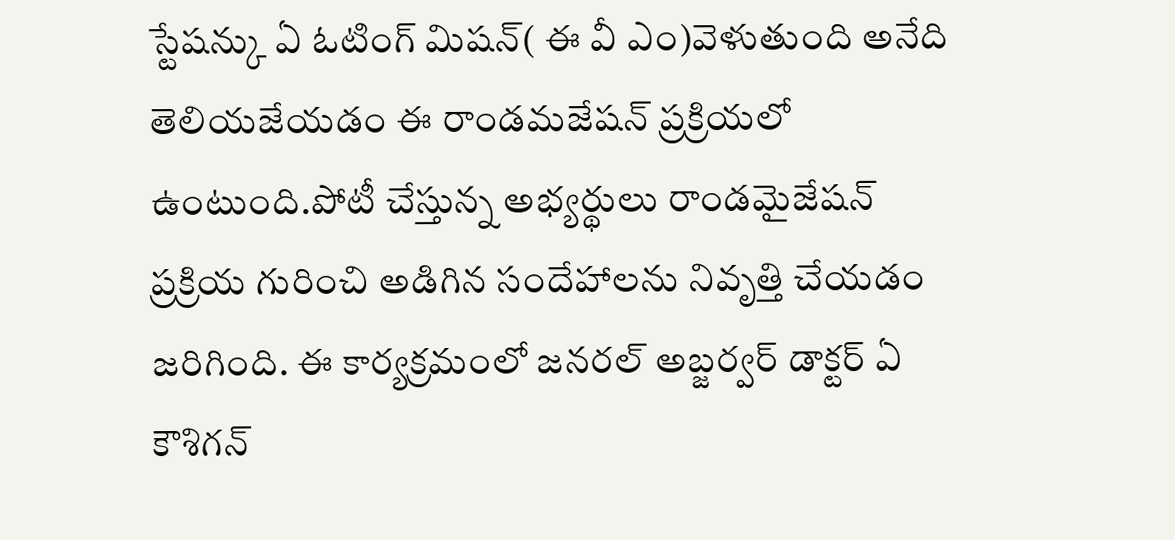స్టేషన్కు ఏ ఓటింగ్ మిషన్( ఈ వీ ఎం)వెళుతుంది అనేది తెలియజేయడం ఈ రాండమజేషన్ ప్రక్రియలో ఉంటుంది.పోటీ చేస్తున్న అభ్యర్థులు రాండమైజేషన్ ప్రక్రియ గురించి అడిగిన సందేహాలను నివృత్తి చేయడం జరిగింది. ఈ కార్యక్రమంలో జనరల్ అబ్జర్వర్ డాక్టర్ ఏ కౌశిగన్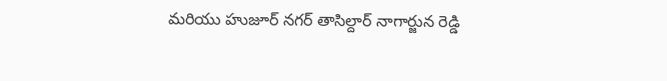మరియు హుజూర్ నగర్ తాసిల్దార్ నాగార్జున రెడ్డి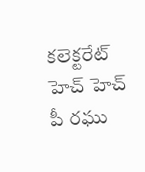కలెక్టరేట్ హెచ్ హెచ్ పీ రఘు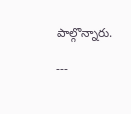పాల్గొన్నారు.

---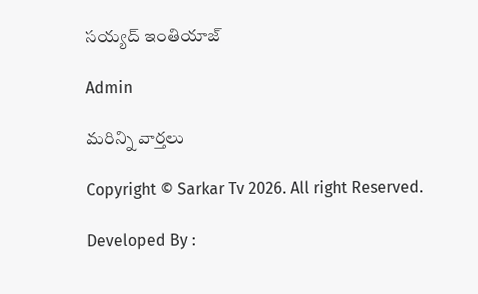సయ్యద్ ఇంతియాజ్

Admin

మరిన్ని వార్తలు

Copyright © Sarkar Tv 2026. All right Reserved.

Developed By :